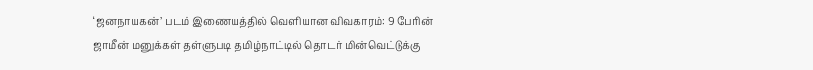‘ஜனநாயகன்’ படம் இணையத்தில் வெளியான விவகாரம்: 9 பேரின் ஜாமீன் மனுக்கள் தள்ளுபடி தமிழ்நாட்டில் தொடர் மின்வெட்டுக்கு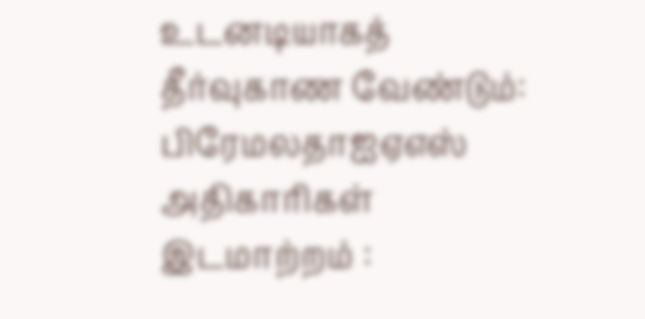உடனடியாகத் தீர்வுகாண வேண்டும்: பிரேமலதாஐஏஎஸ் அதிகாரிகள் இடமாற்றம் :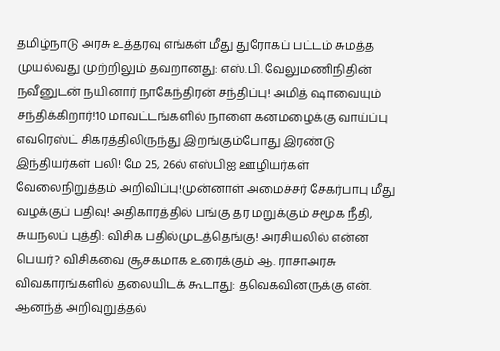தமிழ்நாடு அரசு உத்தரவு எங்கள் மீது துரோகப் பட்டம் சுமத்த முயல்வது முற்றிலும் தவறானது: எஸ்.பி. வேலுமணிநிதின் நவீனுடன் நயினார் நாகேந்திரன் சந்திப்பு! அமித் ஷாவையும் சந்திக்கிறார்!10 மாவட்டங்களில் நாளை கனமழைக்கு வாய்ப்பு எவரெஸ்ட் சிகரத்திலிருந்து இறங்கும்போது இரண்டு இந்தியர்கள் பலி! மே 25, 26ல் எஸ்பிஐ ஊழியர்கள் வேலைநிறுத்தம் அறிவிப்பு!முன்னாள் அமைச்சர் சேகர்பாபு மீது வழக்குப் பதிவு! அதிகாரத்தில் பங்கு தர மறுக்கும் சமூக நீதி, சுயநலப் புத்தி: விசிக பதில்முடத்தெங்கு! அரசியலில் என்ன பெயர்? விசிகவை சூசகமாக உரைக்கும் ஆ. ராசாஅரசு விவகாரங்களில் தலையிடக் கூடாது: தவெகவினருக்கு என். ஆனந்த் அறிவுறுத்தல்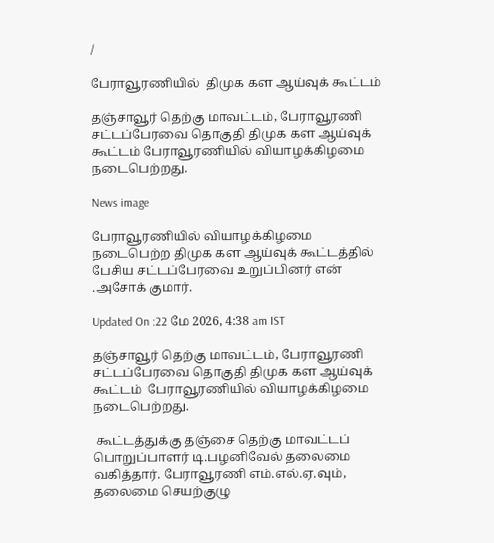/

பேராவூரணியில்  திமுக கள ஆய்வுக் கூட்டம்

தஞ்சாவூர் தெற்கு மாவட்டம், பேராவூரணி சட்டப்பேரவை தொகுதி திமுக கள ஆய்வுக் கூட்டம் பேராவூரணியில் வியாழக்கிழமை நடைபெற்றது.

News image

பேராவூரணியில் வியாழக்கிழமை நடைபெற்ற திமுக கள ஆய்வுக் கூட்டத்தில் பேசிய சட்டப்பேரவை உறுப்பினர் என் .அசோக் குமார்.

Updated On :22 மே 2026, 4:38 am IST

தஞ்சாவூர் தெற்கு மாவட்டம், பேராவூரணி சட்டப்பேரவை தொகுதி திமுக கள ஆய்வுக் கூட்டம்  பேராவூரணியில் வியாழக்கிழமை நடைபெற்றது.

 கூட்டத்துக்கு தஞ்சை தெற்கு மாவட்டப் பொறுப்பாளர் டி.பழனிவேல் தலைமை வகித்தார். பேராவூரணி எம்.எல்.ஏ.வும், தலைமை செயற்குழு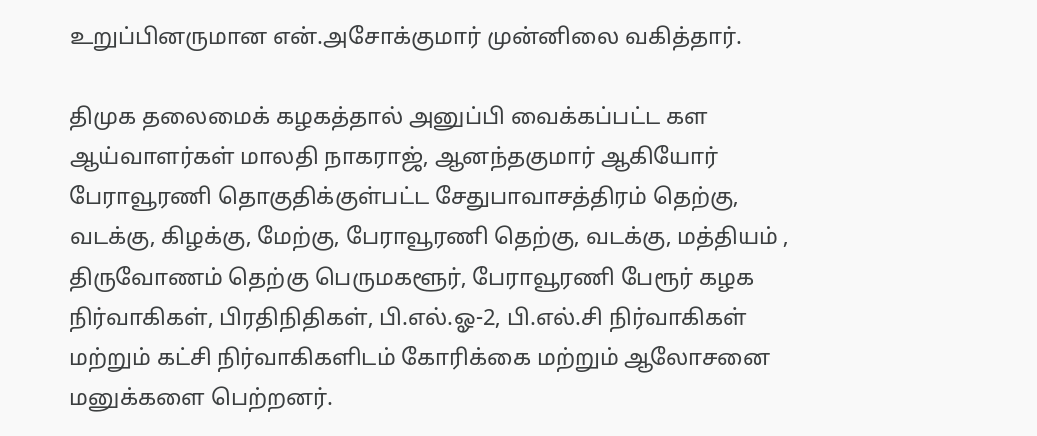உறுப்பினருமான என்.அசோக்குமார் முன்னிலை வகித்தார்.

திமுக தலைமைக் கழகத்தால் அனுப்பி வைக்கப்பட்ட கள ஆய்வாளர்கள் மாலதி நாகராஜ், ஆனந்தகுமார் ஆகியோர்   பேராவூரணி தொகுதிக்குள்பட்ட சேதுபாவாசத்திரம் தெற்கு, வடக்கு, கிழக்கு, மேற்கு, பேராவூரணி தெற்கு, வடக்கு, மத்தியம் , திருவோணம் தெற்கு பெருமகளூர், பேராவூரணி பேரூர் கழக நிர்வாகிகள், பிரதிநிதிகள், பி.எல்.ஓ-2, பி.எல்.சி நிர்வாகிகள் மற்றும் கட்சி நிர்வாகிகளிடம் கோரிக்கை மற்றும் ஆலோசனை மனுக்களை பெற்றனர்.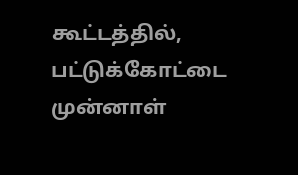கூட்டத்தில், பட்டுக்கோட்டை முன்னாள்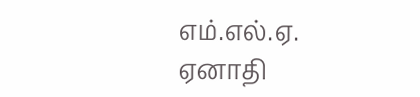எம்.எல்.ஏ. ஏனாதி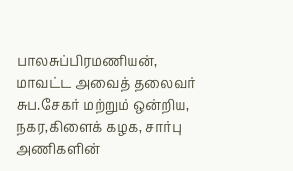பாலசுப்பிரமணியன், மாவட்ட அவைத் தலைவர் சுப.சேகர் மற்றும் ஒன்றிய, நகர,கிளைக் கழக, சார்பு அணிகளின்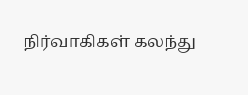நிர்வாகிகள் கலந்து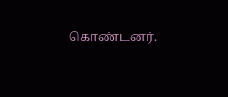கொண்டனர்.